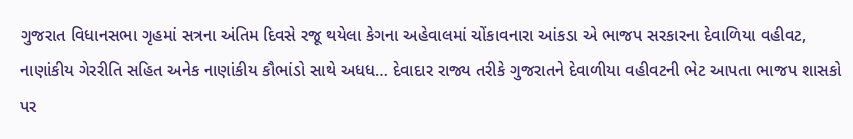ગુજરાત વિધાનસભા ગૃહમાં સત્રના અંતિમ દિવસે રજૂ થયેલા કેગના અહેવાલમાં ચોંકાવનારા આંકડા એ ભાજપ સરકારના દેવાળિયા વહીવટ, નાણાંકીય ગેરરીતિ સહિત અનેક નાણાંકીય કૌભાંડો સાથે અધધ… દેવાદાર રાજ્ય તરીકે ગુજરાતને દેવાળીયા વહીવટની ભેટ આપતા ભાજપ શાસકો પર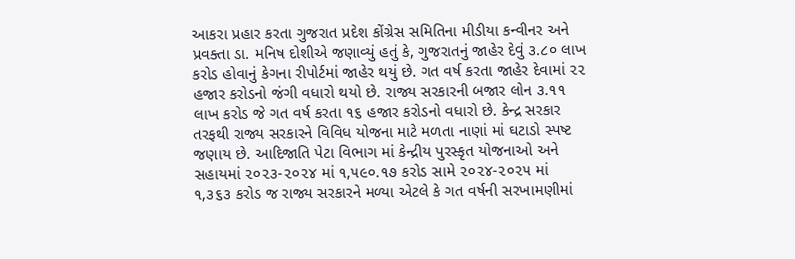આકરા પ્રહાર કરતા ગુજરાત પ્રદેશ કોંગ્રેસ સમિતિના મીડીયા કન્વીનર અને પ્રવક્તા ડા. મનિષ દોશીએ જણાવ્યું હતું કે, ગુજરાતનું જાહેર દેવું ૩.૮૦ લાખ કરોડ હોવાનું કેગના રીપોર્ટમાં જાહેર થયું છે. ગત વર્ષ કરતા જાહેર દેવામાં ૨૨ હજાર કરોડનો જંગી વધારો થયો છે. રાજ્ય સરકારની બજાર લોન ૩.૧૧ લાખ કરોડ જે ગત વર્ષ કરતા ૧૬ હજાર કરોડનો વધારો છે. કેન્દ્ર સરકાર તરફથી રાજ્ય સરકારને વિવિધ યોજના માટે મળતા નાણાં માં ઘટાડો સ્પષ્ટ જણાય છે. આદિજાતિ પેટા વિભાગ માં કેન્દ્રીય પુરસ્કૃત યોજનાઓ અને સહાયમાં ૨૦૨૩-૨૦૨૪ માં ૧,૫૯૦.૧૭ કરોડ સામે ૨૦૨૪-૨૦૨૫ માં ૧,૩૬૩ કરોડ જ રાજ્ય સરકારને મળ્યા એટલે કે ગત વર્ષની સરખામણીમાં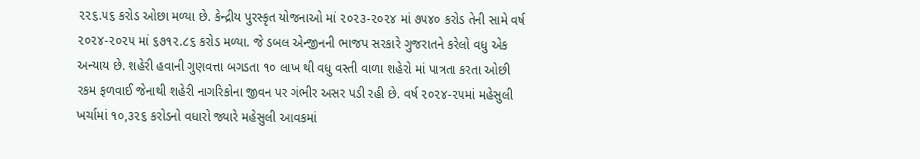૨૨૬.૫૬ કરોડ ઓછા મળ્યા છે. કેન્દ્રીય પુરસ્કૃત યોજનાઓ માં ૨૦૨૩-૨૦૨૪ માં ૭૫૪૦ કરોડ તેની સામે વર્ષ ૨૦૨૪-૨૦૨૫ માં ૬૭૧૨.૮૬ કરોડ મળ્યા. જે ડબલ એન્જીનની ભાજપ સરકારે ગુજરાતને કરેલો વધુ એક અન્યાય છે. શહેરી હવાની ગુણવત્તા બગડતા ૧૦ લાખ થી વધુ વસ્તી વાળા શહેરો માં પાત્રતા કરતા ઓછી રકમ ફળવાઈ જેનાથી શહેરી નાગરિકોના જીવન પર ગંભીર અસર પડી રહી છે. વર્ષ ૨૦૨૪-૨૫માં મહેસુલી ખર્ચામાં ૧૦,૩૨૬ કરોડનો વધારો જ્યારે મહેસુલી આવકમાં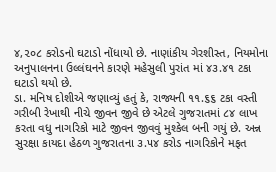૪,૨૦૮ કરોડનો ઘટાડો નોંધાયો છે. નાણાંકીય ગેરશીસ્ત, નિયમોના અનુપાલનના ઉલ્લંઘનને કારણે મહેસુલી પુરાંત માં ૪૩.૪૧ ટકા ઘટાડો થયો છે.
ડા. મનિષ દોશીએ જણાવ્યું હતું કે, રાજ્યની ૧૧.૬૬ ટકા વસ્તી ગરીબી રેખાથી નીચે જીવન જીવે છે એટલે ગુજરાતમાં ૮૪ લાખ કરતા વધુ નાગરિકો માટે જીવન જીવવું મુશ્કેલ બની ગયું છે. અન્ન સુરક્ષા કાયદા હેઠળ ગુજરાતના ૩.૫૪ કરોડ નાગરિકોને મફત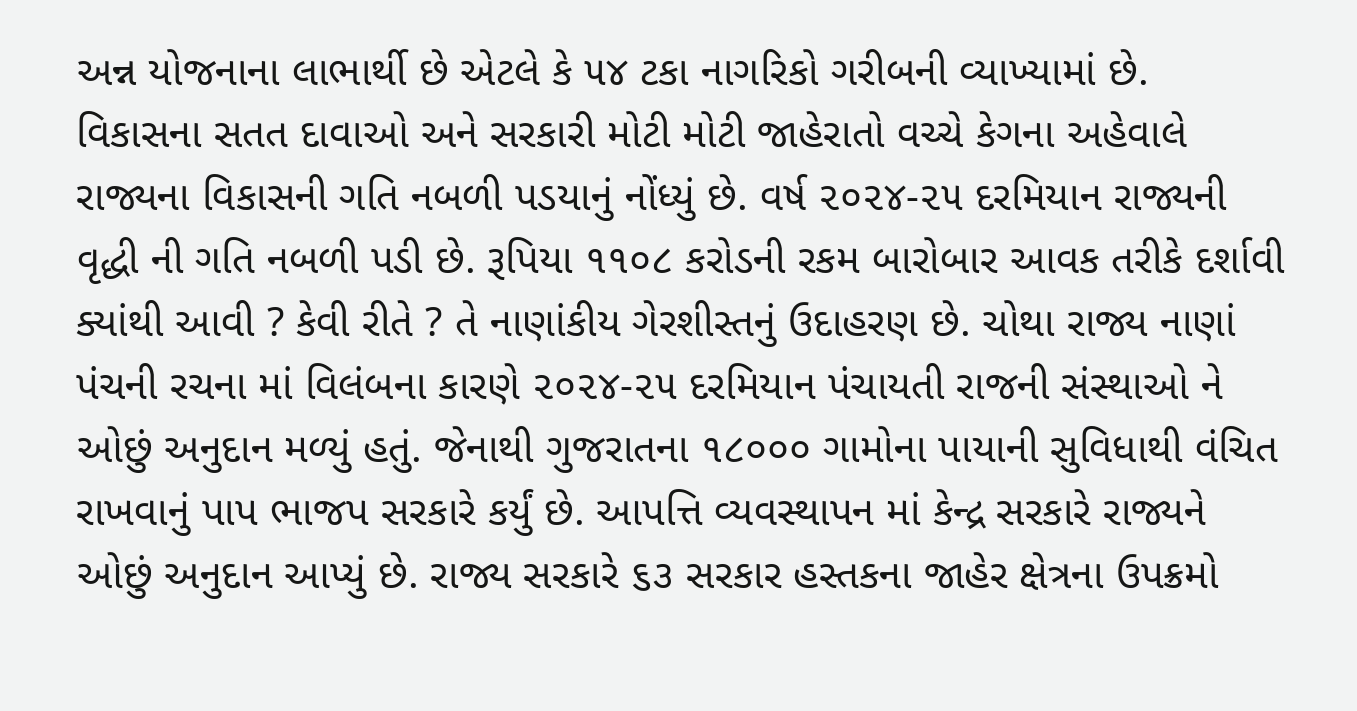અન્ન યોજનાના લાભાર્થી છે એટલે કે ૫૪ ટકા નાગરિકો ગરીબની વ્યાખ્યામાં છે.
વિકાસના સતત દાવાઓ અને સરકારી મોટી મોટી જાહેરાતો વચ્ચે કેગના અહેવાલે રાજ્યના વિકાસની ગતિ નબળી પડયાનું નોંધ્યું છે. વર્ષ ૨૦૨૪-૨૫ દરમિયાન રાજ્યની વૃદ્ધી ની ગતિ નબળી પડી છે. રૂપિયા ૧૧૦૮ કરોડની રકમ બારોબાર આવક તરીકે દર્શાવી ક્યાંથી આવી ? કેવી રીતે ? તે નાણાંકીય ગેરશીસ્તનું ઉદાહરણ છે. ચોથા રાજ્ય નાણાં પંચની રચના માં વિલંબના કારણે ૨૦૨૪-૨૫ દરમિયાન પંચાયતી રાજની સંસ્થાઓ ને ઓછું અનુદાન મળ્યું હતું. જેનાથી ગુજરાતના ૧૮૦૦૦ ગામોના પાયાની સુવિધાથી વંચિત રાખવાનું પાપ ભાજપ સરકારે કર્યું છે. આપત્તિ વ્યવસ્થાપન માં કેન્દ્ર સરકારે રાજ્યને ઓછું અનુદાન આપ્યું છે. રાજ્ય સરકારે ૬૩ સરકાર હસ્તકના જાહેર ક્ષેત્રના ઉપક્રમો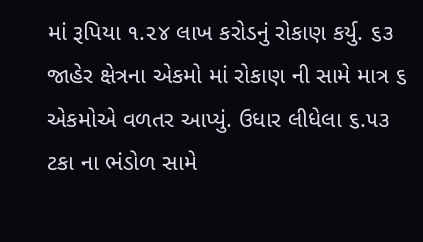માં રૂપિયા ૧.૨૪ લાખ કરોડનું રોકાણ કર્યુ. ૬૩ જાહેર ક્ષેત્રના એકમો માં રોકાણ ની સામે માત્ર ૬ એકમોએ વળતર આપ્યું. ઉધાર લીધેલા ૬.૫૩ ટકા ના ભંડોળ સામે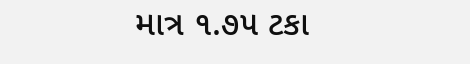માત્ર ૧.૭૫ ટકા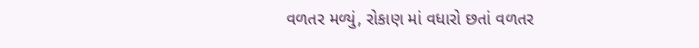વળતર મળ્યું, રોકાણ માં વધારો છતાં વળતર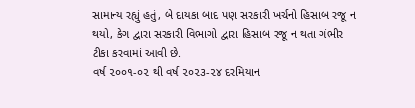સામાન્ય રહ્યું હતું, બે દાયકા બાદ પણ સરકારી ખર્ચનો હિસાબ રજૂ ન થયો, કેગ દ્વારા સરકારી વિભાગો દ્વારા હિસાબ રજૂ ન થતા ગંભીર ટીકા કરવામાં આવી છે.
વર્ષ ૨૦૦૧-૦૨ થી વર્ષ ૨૦૨૩-૨૪ દરમિયાન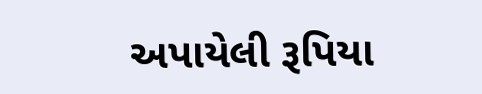અપાયેલી રૂપિયા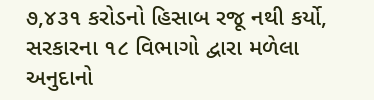૭,૪૩૧ કરોડનો હિસાબ રજૂ નથી કર્યો, સરકારના ૧૮ વિભાગો દ્વારા મળેલા અનુદાનો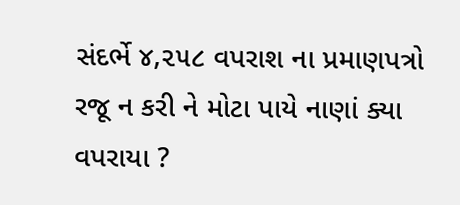સંદર્ભે ૪,૨૫૮ વપરાશ ના પ્રમાણપત્રો રજૂ ન કરી ને મોટા પાયે નાણાં ક્યા વપરાયા ?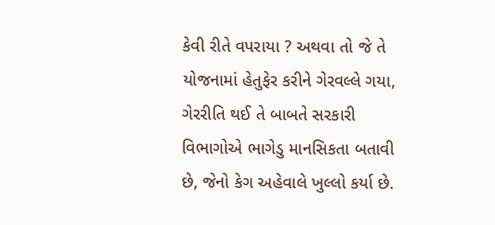કેવી રીતે વપરાયા ? અથવા તો જે તે યોજનામાં હેતુફેર કરીને ગેરવલ્લે ગયા, ગેરરીતિ થઈ તે બાબતે સરકારી વિભાગોએ ભાગેડુ માનસિકતા બતાવી છે, જેનો કેગ અહેવાલે ખુલ્લો કર્યા છે.